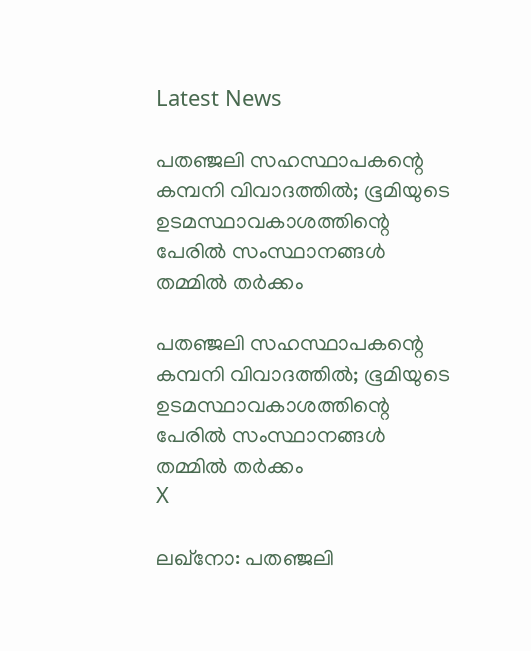Latest News

പതഞ്ജലി സഹസ്ഥാപകന്റെ കമ്പനി വിവാദത്തില്‍; ഭൂമിയുടെ ഉടമസ്ഥാവകാശത്തിന്റെ പേരില്‍ സംസ്ഥാനങ്ങള്‍ തമ്മില്‍ തര്‍ക്കം

പതഞ്ജലി സഹസ്ഥാപകന്റെ കമ്പനി വിവാദത്തില്‍; ഭൂമിയുടെ ഉടമസ്ഥാവകാശത്തിന്റെ പേരില്‍ സംസ്ഥാനങ്ങള്‍ തമ്മില്‍ തര്‍ക്കം
X

ലഖ്‌നോ: പതഞ്ജലി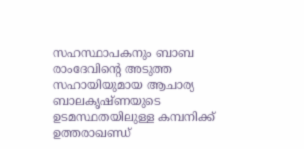സഹസ്ഥാപകനും ബാബ രാംദേവിന്റെ അടുത്ത സഹായിയുമായ ആചാര്യ ബാലകൃഷ്ണയുടെ ഉടമസ്ഥതയിലുള്ള കമ്പനിക്ക് ഉത്തരാഖണ്ഡ്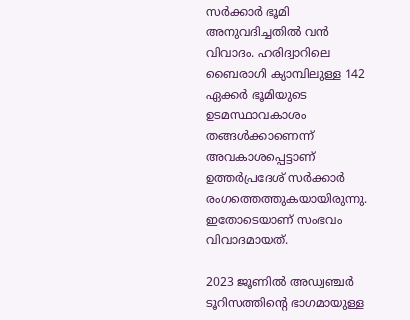സര്‍ക്കാര്‍ ഭൂമി അനുവദിച്ചതില്‍ വന്‍ വിവാദം. ഹരിദ്വാറിലെ ബൈരാഗി ക്യാമ്പിലുള്ള 142 ഏക്കര്‍ ഭൂമിയുടെ ഉടമസ്ഥാവകാശം തങ്ങള്‍ക്കാണെന്ന് അവകാശപ്പെട്ടാണ് ഉത്തര്‍പ്രദേശ് സര്‍ക്കാര്‍ രംഗത്തെത്തുകയായിരുന്നു. ഇതോടെയാണ് സംഭവം വിവാദമായത്.

2023 ജൂണില്‍ അഡ്വഞ്ചര്‍ ടൂറിസത്തിന്റെ ഭാഗമായുള്ള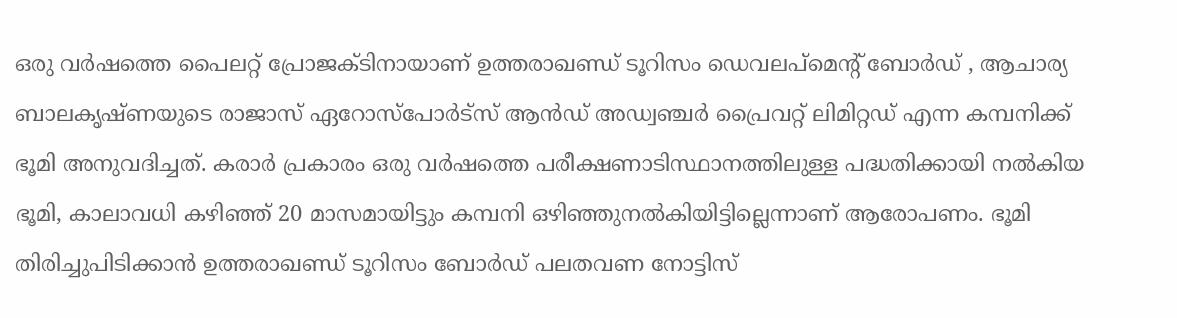ഒരു വര്‍ഷത്തെ പൈലറ്റ് പ്രോജക്ടിനായാണ് ഉത്തരാഖണ്ഡ് ടൂറിസം ഡെവലപ്‌മെന്റ് ബോര്‍ഡ് , ആചാര്യ ബാലകൃഷ്ണയുടെ രാജാസ് ഏറോസ്‌പോര്‍ട്‌സ് ആന്‍ഡ് അഡ്വഞ്ചര്‍ പ്രൈവറ്റ് ലിമിറ്റഡ് എന്ന കമ്പനിക്ക് ഭൂമി അനുവദിച്ചത്. കരാര്‍ പ്രകാരം ഒരു വര്‍ഷത്തെ പരീക്ഷണാടിസ്ഥാനത്തിലുള്ള പദ്ധതിക്കായി നല്‍കിയ ഭൂമി, കാലാവധി കഴിഞ്ഞ് 20 മാസമായിട്ടും കമ്പനി ഒഴിഞ്ഞുനല്‍കിയിട്ടില്ലെന്നാണ് ആരോപണം. ഭൂമി തിരിച്ചുപിടിക്കാന്‍ ഉത്തരാഖണ്ഡ് ടൂറിസം ബോര്‍ഡ് പലതവണ നോട്ടിസ്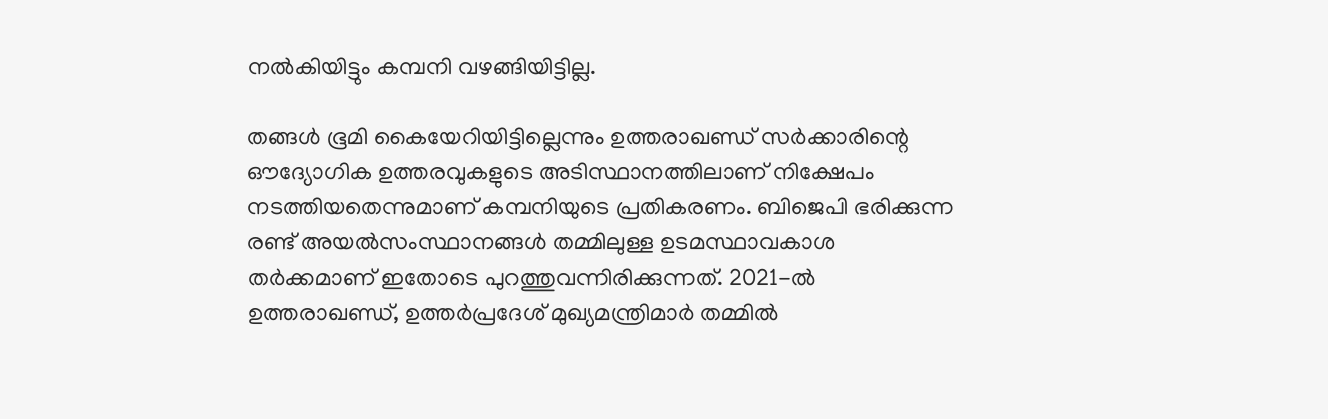നല്‍കിയിട്ടും കമ്പനി വഴങ്ങിയിട്ടില്ല.

തങ്ങള്‍ ഭൂമി കൈയേറിയിട്ടില്ലെന്നും ഉത്തരാഖണ്ഡ് സര്‍ക്കാരിന്റെ ഔദ്യോഗിക ഉത്തരവുകളുടെ അടിസ്ഥാനത്തിലാണ് നിക്ഷേപം നടത്തിയതെന്നുമാണ് കമ്പനിയുടെ പ്രതികരണം. ബിജെപി ഭരിക്കുന്ന രണ്ട് അയല്‍സംസ്ഥാനങ്ങള്‍ തമ്മിലുള്ള ഉടമസ്ഥാവകാശ തര്‍ക്കമാണ് ഇതോടെ പുറത്തുവന്നിരിക്കുന്നത്. 2021-ല്‍ ഉത്തരാഖണ്ഡ്, ഉത്തര്‍പ്രദേശ് മുഖ്യമന്ത്രിമാര്‍ തമ്മില്‍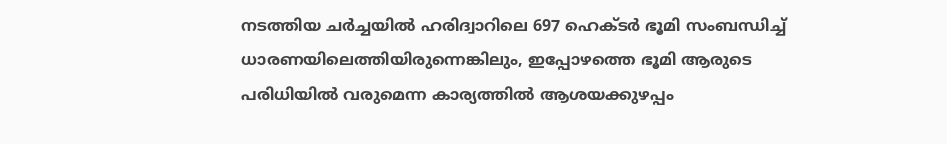നടത്തിയ ചര്‍ച്ചയില്‍ ഹരിദ്വാറിലെ 697 ഹെക്ടര്‍ ഭൂമി സംബന്ധിച്ച് ധാരണയിലെത്തിയിരുന്നെങ്കിലും, ഇപ്പോഴത്തെ ഭൂമി ആരുടെ പരിധിയില്‍ വരുമെന്ന കാര്യത്തില്‍ ആശയക്കുഴപ്പം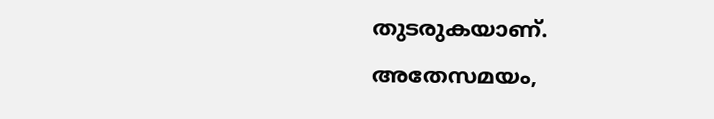തുടരുകയാണ്. അതേസമയം,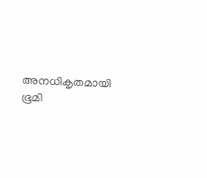അനധികൃതമായി ഭൂമി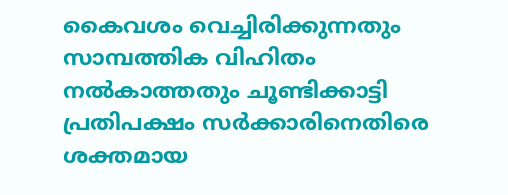കൈവശം വെച്ചിരിക്കുന്നതും സാമ്പത്തിക വിഹിതം നല്‍കാത്തതും ചൂണ്ടിക്കാട്ടി പ്രതിപക്ഷം സര്‍ക്കാരിനെതിരെ ശക്തമായ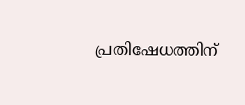പ്രതിഷേധത്തിന്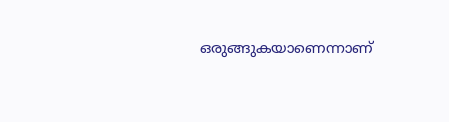ഒരുങ്ങുകയാണെന്നാണ്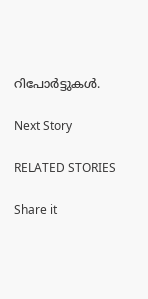റിപോര്‍ട്ടുകള്‍.

Next Story

RELATED STORIES

Share it